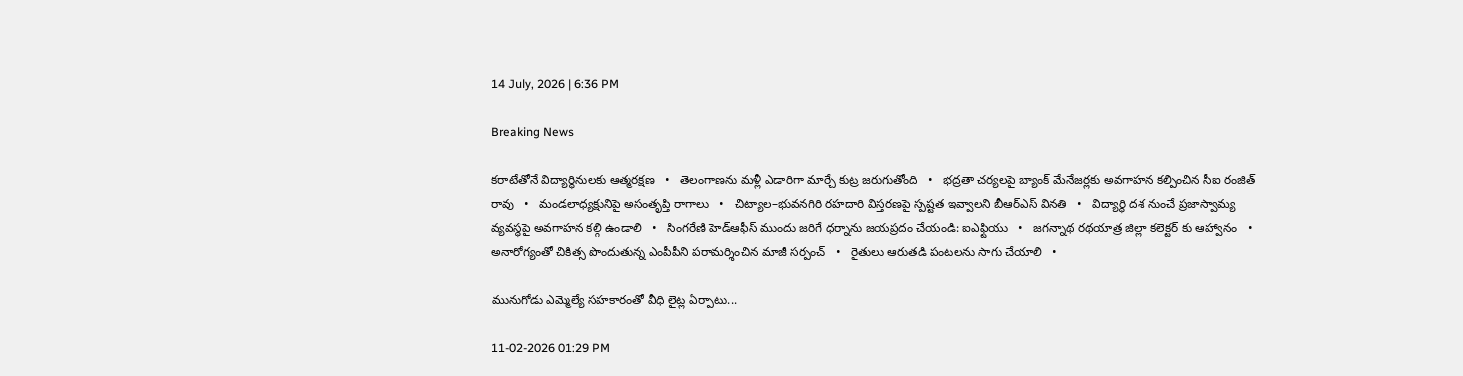14 July, 2026 | 6:36 PM

Breaking News

కరాటేతోనే విద్యార్థినులకు ఆత్మరక్షణ   •   తెలంగాణను మళ్లీ ఎడారిగా మార్చే కుట్ర జరుగుతోంది   •   భద్రతా చర్యలపై బ్యాంక్ మేనేజర్లకు అవగాహన కల్పించిన సీఐ రంజిత్ రావు   •   మండలాధ్యక్షునిపై అసంతృప్తి రాగాలు   •   చిట్యాల–భువనగిరి రహదారి విస్తరణపై స్పష్టత ఇవ్వాలని బీఆర్ఎస్ వినతి   •   విద్యార్థి దశ నుంచే ప్రజాస్వామ్య వ్యవస్థపై అవగాహన కల్గి ఉండాలి   •   సింగరేణి హెడ్ఆఫీస్ ముందు జరిగే ధర్నాను జయప్రదం చేయండి: ఐఎఫ్టియు   •   జగన్నాథ రథయాత్ర జిల్లా కలెక్టర్ కు ఆహ్వానం   •   అనారోగ్యంతో చికిత్స పొందుతున్న ఎంపీపీని పరామర్శించిన మాజీ సర్పంచ్   •   రైతులు ఆరుతడి పంటలను సాగు చేయాలి   •

మునుగోడు ఎమ్మెల్యే సహకారంతో వీధి లైట్ల ఏర్పాటు...

11-02-2026 01:29 PM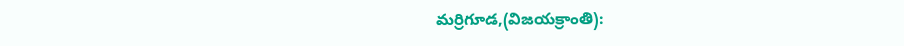మర్రిగూడ,(విజయక్రాంతి):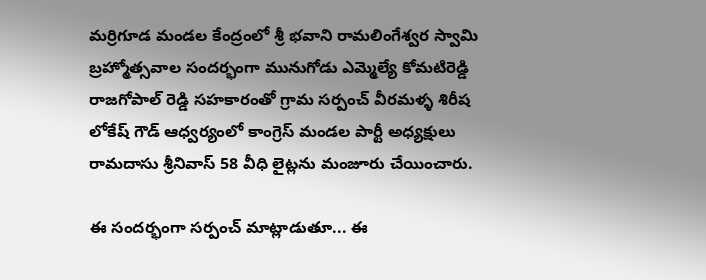మర్రిగూడ మండల కేంద్రంలో శ్రీ భవాని రామలింగేశ్వర స్వామి బ్రహ్మోత్సవాల సందర్భంగా మునుగోడు ఎమ్మెల్యే కోమటిరెడ్డి రాజగోపాల్ రెడ్డి సహకారంతో గ్రామ సర్పంచ్ వీరమళ్ళ శిరీష లోకేష్ గౌడ్ ఆధ్వర్యంలో కాంగ్రెస్ మండల పార్టీ అధ్యక్షులు రామదాసు శ్రీనివాస్ 58 వీధి లైట్లను మంజూరు చేయించారు.

ఈ సందర్భంగా సర్పంచ్ మాట్లాడుతూ... ఈ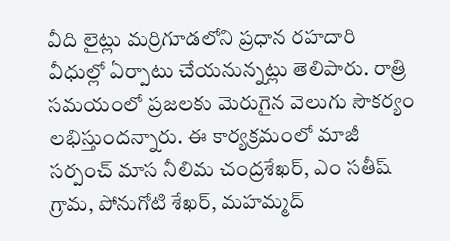వీది లైట్లు మర్రిగూడలోని ప్రధాన రహదారి వీధుల్లో ఏర్పాటు చేయనున్నట్లు తెలిపారు. రాత్రి సమయంలో ప్రజలకు మెరుగైన వెలుగు సౌకర్యం లభిస్తుందన్నారు. ఈ కార్యక్రమంలో మాజీ సర్పంచ్ మాస నీలిమ చంద్రశేఖర్, ఎం సతీష్ గ్రామ, పోనుగోటి శేఖర్, మహమ్మద్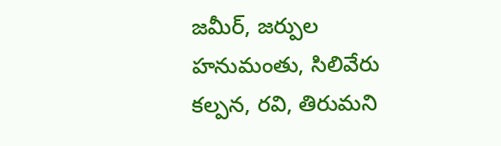జమీర్, జర్పుల హనుమంతు, సిలివేరు కల్పన, రవి, తిరుమని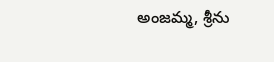అంజమ్మ, శ్రీను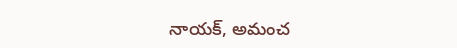నాయక్, అమంచ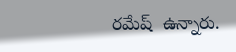రమేష్  ఉన్నారు.